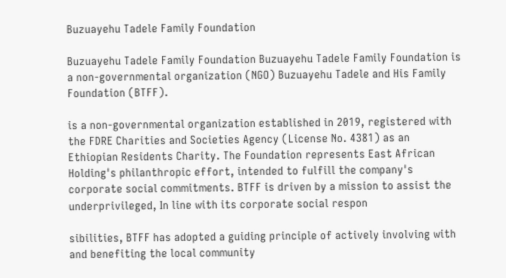Buzuayehu Tadele Family Foundation

Buzuayehu Tadele Family Foundation Buzuayehu Tadele Family Foundation is a non-governmental organization (NGO) Buzuayehu Tadele and His Family Foundation (BTFF).

is a non-governmental organization established in 2019, registered with the FDRE Charities and Societies Agency (License No. 4381) as an Ethiopian Residents Charity. The Foundation represents East African Holding's philanthropic effort, intended to fulfill the company's corporate social commitments. BTFF is driven by a mission to assist the underprivileged, In line with its corporate social respon

sibilities, BTFF has adopted a guiding principle of actively involving with and benefiting the local community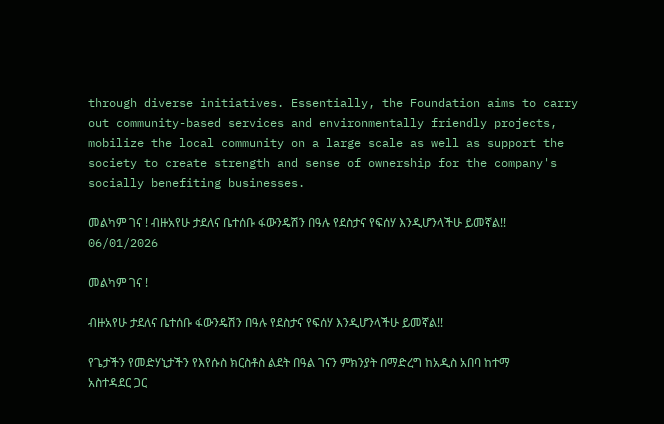through diverse initiatives. Essentially, the Foundation aims to carry out community-based services and environmentally friendly projects, mobilize the local community on a large scale as well as support the society to create strength and sense of ownership for the company's socially benefiting businesses.

መልካም ገና ! ብዙአየሁ ታደለና ቤተሰቡ ፋውንዴሽን በዓሉ የደስታና የፍሰሃ እንዲሆንላችሁ ይመኛል!!
06/01/2026

መልካም ገና !

ብዙአየሁ ታደለና ቤተሰቡ ፋውንዴሽን በዓሉ የደስታና የፍሰሃ እንዲሆንላችሁ ይመኛል!!

የጌታችን የመድሃኒታችን የእየሱስ ክርስቶስ ልደት በዓል ገናን ምክንያት በማድረግ ከአዲስ አበባ ከተማ አስተዳደር ጋር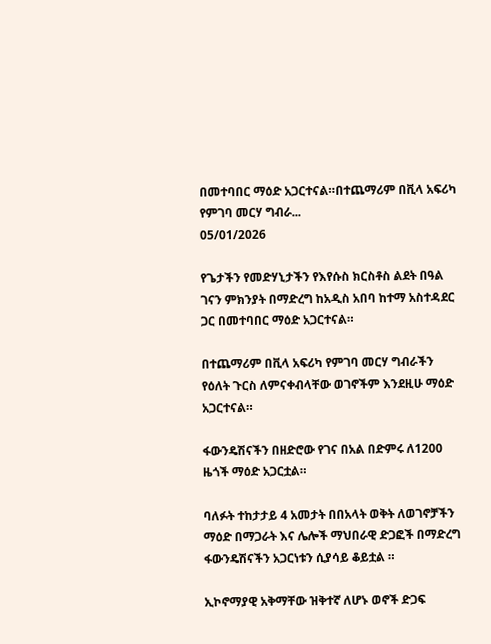በመተባበር ማዕድ አጋርተናል።በተጨማሪም በቪላ አፍሪካ የምገባ መርሃ ግብራ...
05/01/2026

የጌታችን የመድሃኒታችን የእየሱስ ክርስቶስ ልደት በዓል ገናን ምክንያት በማድረግ ከአዲስ አበባ ከተማ አስተዳደር ጋር በመተባበር ማዕድ አጋርተናል።

በተጨማሪም በቪላ አፍሪካ የምገባ መርሃ ግብራችን የዕለት ጉርስ ለምናቀብላቸው ወገኖችም እንደዚሁ ማዕድ አጋርተናል።

ፋውንዴሽናችን በዘድሮው የገና በአል በድምሩ ለ1200 ዜጎች ማዕድ አጋርቷል።

ባለፉት ተከታታይ 4 አመታት በበአላት ወቅት ለወገኖቻችን ማዕድ በማጋራት እና ሌሎች ማህበራዊ ድጋፎች በማድረግ ፋውንዴሽናችን አጋርነቱን ሲያሳይ ቆይቷል ።

ኢኮኖማያዊ አቅማቸው ዝቅተኛ ለሆኑ ወኖች ድጋፍ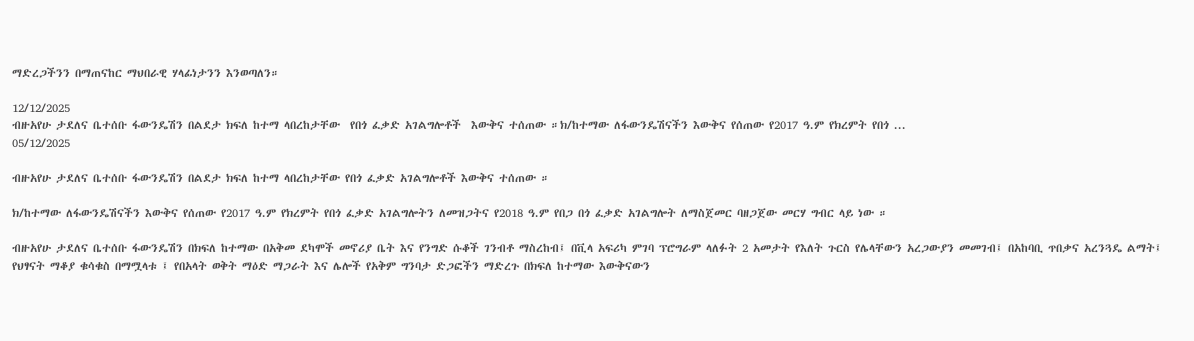ማድረጋችንን በማጠናከር ማህበራዊ ሃላፊነታንን እንወጣለን።

12/12/2025
ብዙአየሁ ታደለና ቤተሰቡ ፋውንዴሽን በልደታ ክፍለ ከተማ ላበረከታቸው  የበጎ ፈቃድ አገልግሎቶች  እውቅና ተሰጠው ።ክ/ከተማው ለፋውንዴሽናችን እውቅና የሰጠው የ2017 ዓ.ም የክረምት የበጎ ...
05/12/2025

ብዙአየሁ ታደለና ቤተሰቡ ፋውንዴሽን በልደታ ክፍለ ከተማ ላበረከታቸው የበጎ ፈቃድ አገልግሎቶች እውቅና ተሰጠው ።

ክ/ከተማው ለፋውንዴሽናችን እውቅና የሰጠው የ2017 ዓ.ም የክረምት የበጎ ፈቃድ አገልግሎትን ለመዝጋትና የ2018 ዓ.ም የበጋ በጎ ፈቃድ አገልግሎት ለማስጀመር ባዘጋጀው መርሃ ግብር ላይ ነው ።

ብዙአየሁ ታደለና ቤተሰቡ ፋውንዴሽን በክፍለ ከተማው በአቅመ ደካሞች መኖሪያ ቤት እና የንግድ ሱቆች ገንብቶ ማስረከብ፤ በቪላ አፍሪካ ምገባ ፕሮግራም ላለፉት 2 አመታት የእለት ጉርስ የሌላቸውን አረጋውያን መመገብ፤ በአከባቢ ጥበቃና አረንጓዴ ልማት፤ የህፃናት ማቆያ ቁሳቁስ በማሟላቱ ፤ የበአላት ወቅት ማዕድ ማጋራት እና ሌሎች የአቅም ግንባታ ድጋፎችን ማድረጉ በክፍለ ከተማው እውቅናውን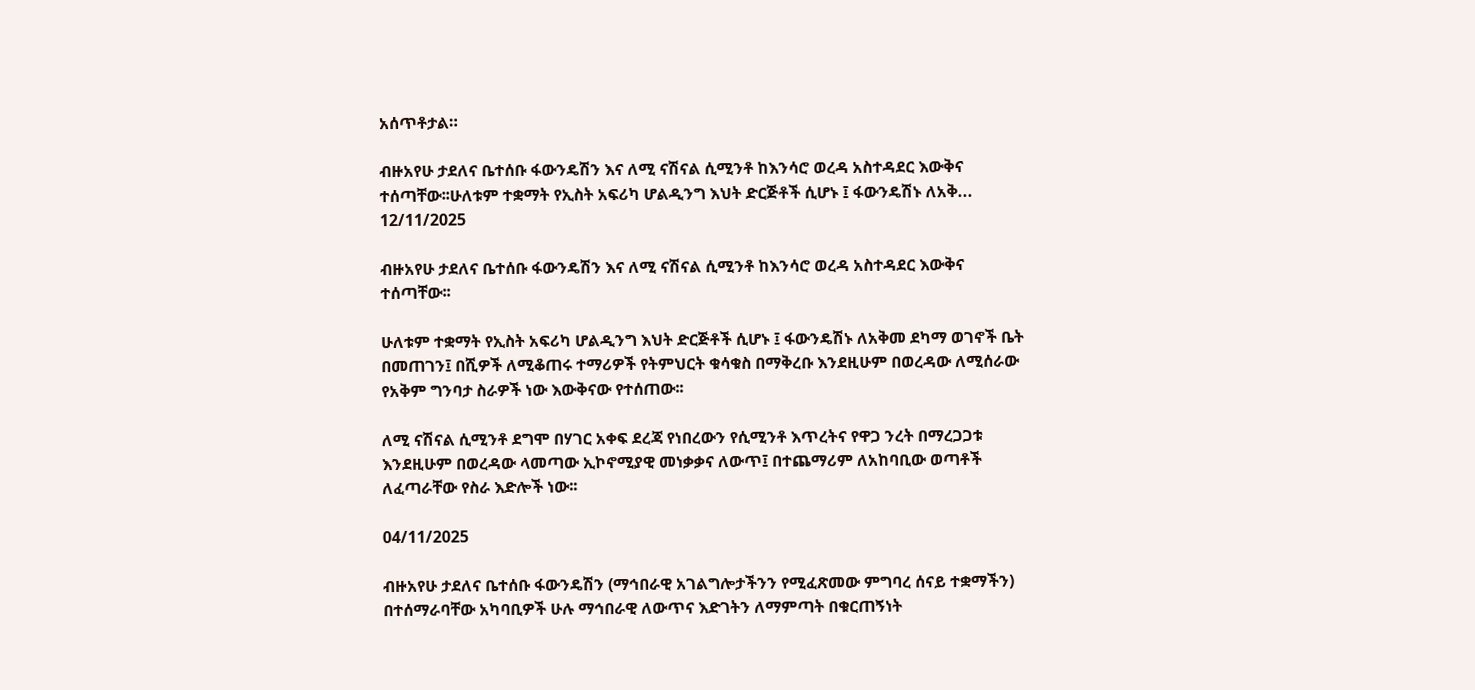አሰጥቶታል።

ብዙአየሁ ታደለና ቤተሰቡ ፋውንዴሽን እና ለሚ ናሽናል ሲሚንቶ ከእንሳሮ ወረዳ አስተዳደር እውቅና ተሰጣቸው፡፡ሁለቱም ተቋማት የኢስት አፍሪካ ሆልዲንግ እህት ድርጅቶች ሲሆኑ ፤ ፋውንዴሽኑ ለአቅ...
12/11/2025

ብዙአየሁ ታደለና ቤተሰቡ ፋውንዴሽን እና ለሚ ናሽናል ሲሚንቶ ከእንሳሮ ወረዳ አስተዳደር እውቅና ተሰጣቸው፡፡

ሁለቱም ተቋማት የኢስት አፍሪካ ሆልዲንግ እህት ድርጅቶች ሲሆኑ ፤ ፋውንዴሽኑ ለአቅመ ደካማ ወገኖች ቤት በመጠገን፤ በሺዎች ለሚቆጠሩ ተማሪዎች የትምህርት ቁሳቁስ በማቅረቡ እንደዚሁም በወረዳው ለሚሰራው የአቅም ግንባታ ስራዎች ነው እውቅናው የተሰጠው፡፡

ለሚ ናሽናል ሲሚንቶ ደግሞ በሃገር አቀፍ ደረጃ የነበረውን የሲሚንቶ እጥረትና የዋጋ ንረት በማረጋጋቱ እንደዚሁም በወረዳው ላመጣው ኢኮኖሚያዊ መነቃቃና ለውጥ፤ በተጨማሪም ለአከባቢው ወጣቶች ለፈጣራቸው የስራ እድሎች ነው፡፡

04/11/2025

ብዙአየሁ ታደለና ቤተሰቡ ፋውንዴሽን (ማኅበራዊ አገልግሎታችንን የሚፈጽመው ምግባረ ሰናይ ተቋማችን) በተሰማራባቸው አካባቢዎች ሁሉ ማኅበራዊ ለውጥና እድገትን ለማምጣት በቁርጠኝነት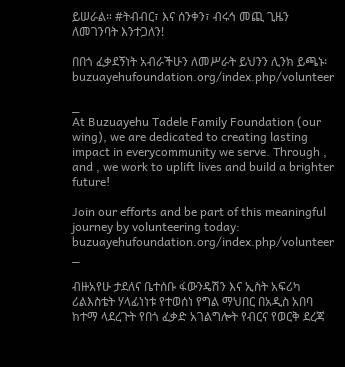ይሠራል። #ትብብር፣ እና ሰንቀን፣ ብሩኅ መጪ ጊዜን ለመገንባት እንተጋለን!

በበጎ ፈቃደኝነት አብራችሁን ለመሥራት ይህንን ሊንክ ይጫኑ፡ buzuayehufoundation.org/index.php/volunteer

_
At Buzuayehu Tadele Family Foundation (our wing), we are dedicated to creating lasting impact in everycommunity we serve. Through , and , we work to uplift lives and build a brighter future!

Join our efforts and be part of this meaningful journey by volunteering today: buzuayehufoundation.org/index.php/volunteer
_

ብዙአየሁ ታደለና ቤተሰቡ ፋውንዴሽን እና ኢስት አፍሪካ ሪልእስቴት ሃላፊነነቱ የተወሰነ የግል ማህበር በአዲስ አበባ ከተማ ላደረጉት የበጎ ፈቃድ አገልግሎት የብርና የወርቅ ደረጃ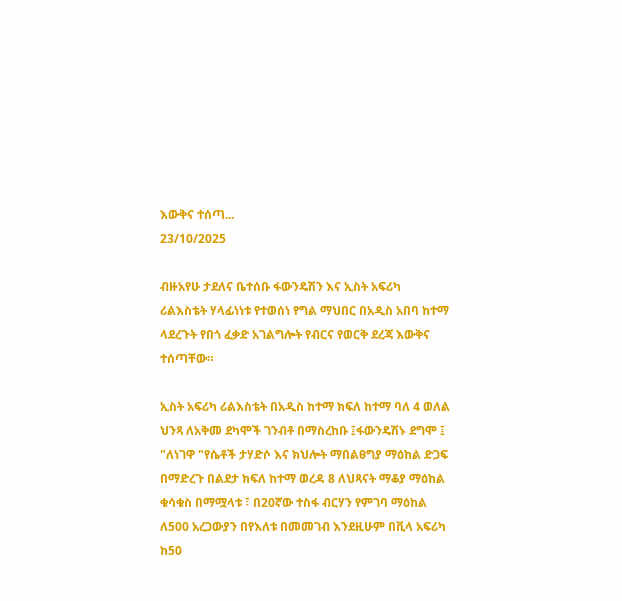እውቅና ተሰጣ...
23/10/2025

ብዙአየሁ ታደለና ቤተሰቡ ፋውንዴሽን እና ኢስት አፍሪካ ሪልእስቴት ሃላፊነነቱ የተወሰነ የግል ማህበር በአዲስ አበባ ከተማ ላደረጉት የበጎ ፈቃድ አገልግሎት የብርና የወርቅ ደረጃ እውቅና ተሰጣቸው።

ኢስት አፍሪካ ሪልእስቴት በአዲስ ከተማ ክፍለ ከተማ ባለ 4 ወለል ህንጻ ለአቅመ ደካሞች ገንብቶ በማስረከቡ ፤ፋውንዴሽኑ ደግሞ ፤ "ለነገዋ "የሴቶች ታሃድሶ እና ክህሎት ማበልፀግያ ማዕከል ድጋፍ በማድረጉ በልደታ ክፍለ ከተማ ወረዳ 8 ለህጻናት ማቆያ ማዕከል ቁሳቁስ በማሟላቱ ፣ በ20ኛው ተስፋ ብርሃን የምገባ ማዕከል ለ500 አረጋውያን በየእለቱ በመመገብ እንደዚሁም በቪላ አፍሪካ ከ50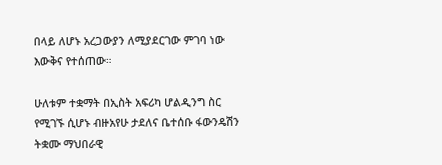በላይ ለሆኑ አረጋውያን ለሚያደርገው ምገባ ነው እውቅና የተሰጠው።

ሁለቱም ተቋማት በኢስት አፍሪካ ሆልዲንግ ስር የሚገኙ ሲሆኑ ብዙአየሁ ታደለና ቤተሰቡ ፋውንዴሽን ትቋሙ ማህበራዊ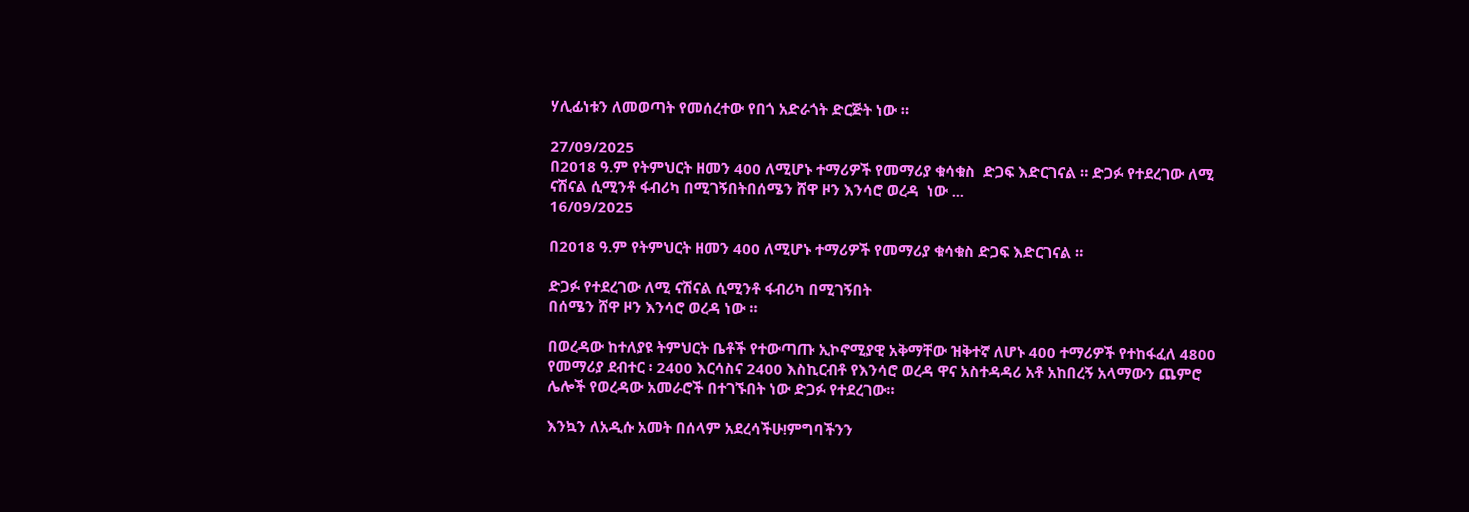ሃሊፊነቱን ለመወጣት የመሰረተው የበጎ አድራጎት ድርጅት ነው ።

27/09/2025
በ2018 ዓ.ም የትምህርት ዘመን 400 ለሚሆኑ ተማሪዎች የመማሪያ ቁሳቁስ  ድጋፍ እድርገናል ። ድጋፉ የተደረገው ለሚ ናሽናል ሲሚንቶ ፋብሪካ በሚገኝበትበሰሜን ሸዋ ዞን እንሳሮ ወረዳ  ነው ...
16/09/2025

በ2018 ዓ.ም የትምህርት ዘመን 400 ለሚሆኑ ተማሪዎች የመማሪያ ቁሳቁስ ድጋፍ እድርገናል ።

ድጋፉ የተደረገው ለሚ ናሽናል ሲሚንቶ ፋብሪካ በሚገኝበት
በሰሜን ሸዋ ዞን እንሳሮ ወረዳ ነው ።

በወረዳው ከተለያዩ ትምህርት ቤቶች የተውጣጡ ኢኮኖሚያዊ አቅማቸው ዝቅተኛ ለሆኑ 400 ተማሪዎች የተከፋፈለ 4800 የመማሪያ ደብተር ፡ 2400 እርሳስና 2400 እስኪርብቶ የእንሳሮ ወረዳ ዋና አስተዳዳሪ አቶ አከበረኝ አላማውን ጨምሮ ሌሎች የወረዳው አመራሮች በተገኙበት ነው ድጋፉ የተደረገው።

እንኳን ለአዲሱ አመት በሰላም አደረሳችሁ!ምግባችንን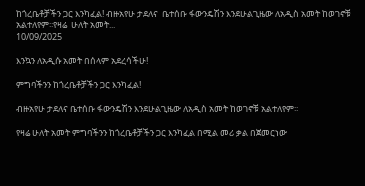ከጎረቤቶቻችን ጋር እንካፈል! ብዙአየሁ ታደለና  ቤተሰቡ ፋውንዴሽን እንደሁልጊዜው ለአዲስ አመት ከወገኖቹ አልተለየም፡፡የዛሬ  ሁለት አመት...
10/09/2025

እንኳን ለአዲሱ አመት በሰላም አደረሳችሁ!

ምግባችንን ከጎረቤቶቻችን ጋር እንካፈል!

ብዙአየሁ ታደለና ቤተሰቡ ፋውንዴሽን እንደሁልጊዜው ለአዲስ አመት ከወገኖቹ አልተለየም፡፡

የዛሬ ሁለት አመት ምግባችንን ከጎረቤቶቻችን ጋር እንካፈል በሚል መሪ ቃል በጀመርነው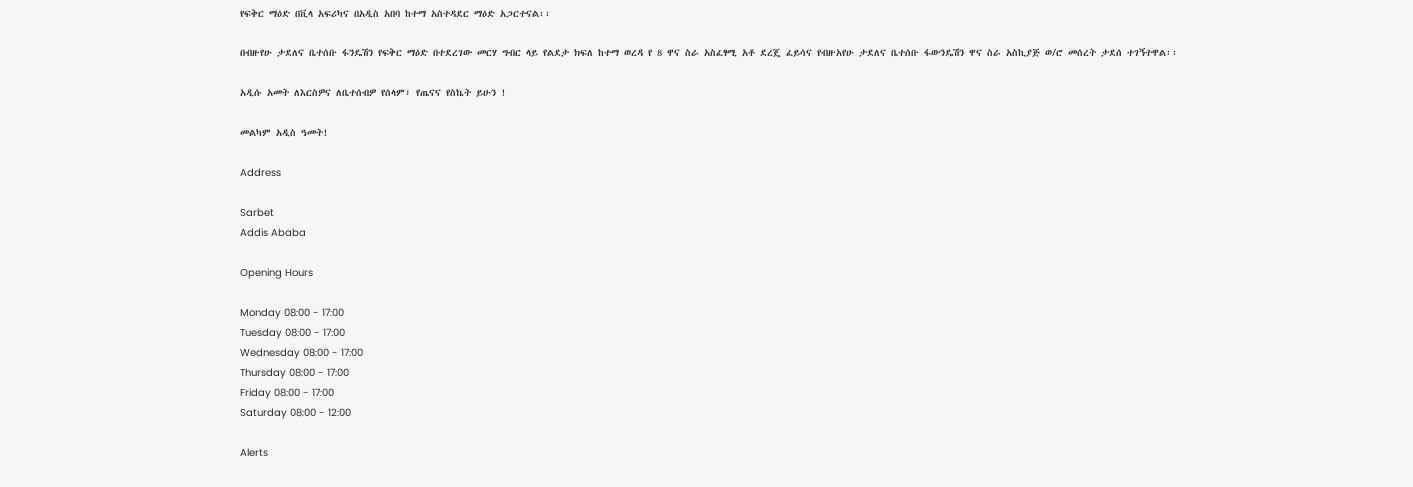የፍቅር ማዕድ በቪላ አፍሪካና በአዲስ አበባ ከተማ አስተዳደር ማዕድ አጋርተናል፡፡

በብዙየሁ ታደለና ቤተሰቡ ፋንዴሽን የፍቅር ማዕድ በተደረገው መርሃ ግብር ላይ የልደታ ክፍለ ከተማ ወረዳ የ 8 ዋና ስራ አስፈፃሚ አቶ ደረጄ ፈይሳና የብዙአየሁ ታደለና ቤተሰቡ ፋውንዴሽን ዋና ስራ አስኪያጅ ወ/ሮ መሰረት ታደሰ ተገኝተዋል፡፡

አዲሱ አመት ለእርስዎና ለቤተሰብዎ የሰላም፣ የጤናና የስኬት ይሁን !

መልካም አዲስ ዓመት!

Address

Sarbet
Addis Ababa

Opening Hours

Monday 08:00 - 17:00
Tuesday 08:00 - 17:00
Wednesday 08:00 - 17:00
Thursday 08:00 - 17:00
Friday 08:00 - 17:00
Saturday 08:00 - 12:00

Alerts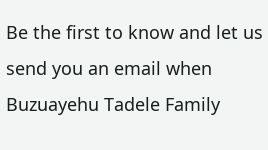Be the first to know and let us send you an email when Buzuayehu Tadele Family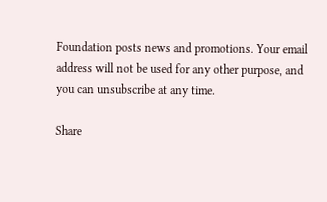Foundation posts news and promotions. Your email address will not be used for any other purpose, and you can unsubscribe at any time.

Share